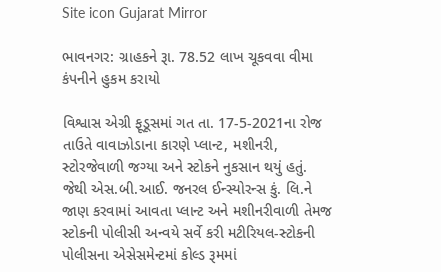Site icon Gujarat Mirror

ભાવનગર: ગ્રાહકને રૂા. 78.52 લાખ ચૂકવવા વીમા કંપનીને હુકમ કરાયો

વિશ્વાસ એગ્રી ફૂડૂસમાં ગત તા. 17-5-2021ના રોજ તાઉતે વાવાઝોડાના કારણે પ્લાન્ટ, મશીનરી, સ્ટોરજેવાળી જગ્યા અને સ્ટોકને નુકસાન થયું હતું. જેથી એસ.બી.આઈ. જનરલ ઈન્સ્યોરન્સ કું. લિ.ને જાણ કરવામાં આવતા પ્લાન્ટ અને મશીનરીવાળી તેમજ સ્ટોકની પોલીસી અન્વયે સર્વે કરી મટીરિયલ-સ્ટોકની પોલીસના એસેસમેન્ટમાં કોલ્ડ રૂમમાં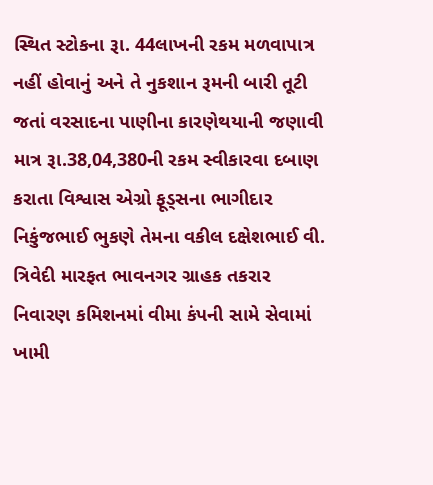સ્થિત સ્ટોકના રૂા. 44લાખની રકમ મળવાપાત્ર નહીં હોવાનું અને તે નુકશાન રૂમની બારી તૂટી જતાં વરસાદના પાણીના કારણેથયાની જણાવી માત્ર રૂા.38,04,380ની રકમ સ્વીકારવા દબાણ કરાતા વિશ્વાસ એગ્રો ફૂડ્સના ભાગીદાર નિકુંજભાઈ ભુકણે તેમના વકીલ દક્ષેશભાઈ વી. ત્રિવેદી મારફત ભાવનગર ગ્રાહક તકરાર નિવારણ કમિશનમાં વીમા કંપની સામે સેવામાં ખામી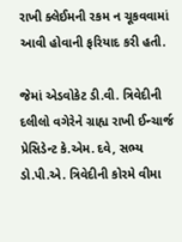રાખી ક્લેઈમની રકમ ન ચૂકવવામાં આવી હોવાની ફરિયાદ કરી હતી.

જેમાં એડવોકેટ ડી.વી. ત્રિવેદીની દલીલો વગેરેને ગ્રાહ્ય રાખી ઈન્ચાર્જ પ્રેસિડેન્ટ કે.એમ. દવે, સભ્ય ડો.પી.એ. ત્રિવેદીની કોરમે વીમા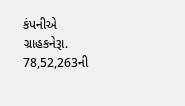કંપનીએ ગ્રાહકનેરૂા. 78,52,263ની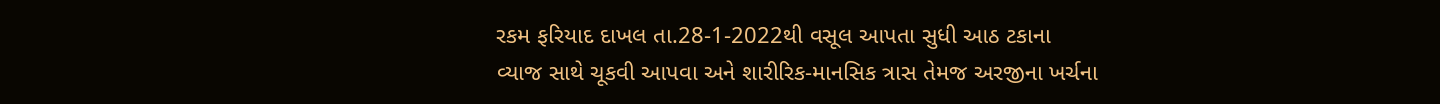રકમ ફરિયાદ દાખલ તા.28-1-2022થી વસૂલ આપતા સુધી આઠ ટકાના વ્યાજ સાથે ચૂકવી આપવા અને શારીરિક-માનસિક ત્રાસ તેમજ અરજીના ખર્ચના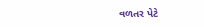વળતર પેટે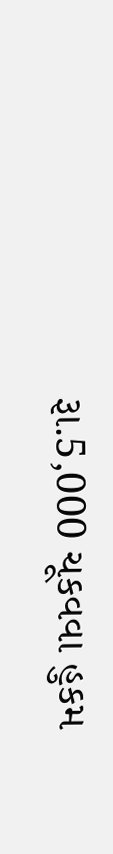રૂા.5,000 ચૂકવવા હુકમ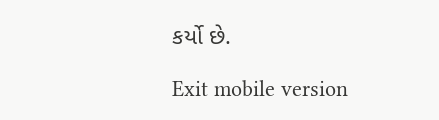કર્યો છે.

Exit mobile version